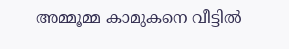അമ്മൂമ്മ കാമുകനെ വീട്ടിൽ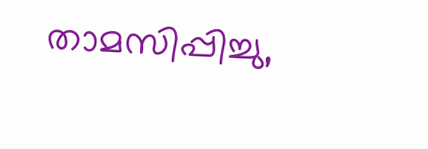താമസിപ്പിച്ചു,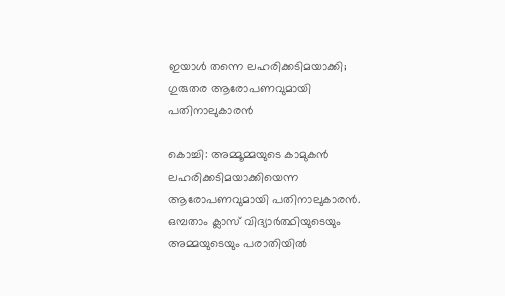ഇയാൾ തന്നെ ലഹരിക്കടിമയാക്കി; ഗുരുതര ആരോപണവുമായി പതിനാലുകാരൻ

കൊച്ചി: അമ്മൂമ്മയുടെ കാമുകൻ ലഹരിക്കടിമയാക്കിയെന്ന ആരോപണവുമായി പതിനാലുകാരൻ. ഒമ്പതാം ക്ലാസ് വിദ്യാർത്ഥിയുടെയും അമ്മയുടെയും പരാതിയിൽ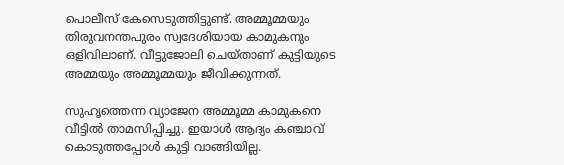പൊലീസ് കേസെടുത്തിട്ടുണ്ട്. അമ്മൂമ്മയും തിരുവനന്തപുരം സ്വദേശിയായ കാമുകനും ഒളിവിലാണ്. വീട്ടുജോലി ചെയ്താണ് കുട്ടിയുടെ അമ്മയും അമ്മൂമ്മയും ജീവിക്കുന്നത്.

സുഹൃത്തെന്ന വ്യാജേന അമ്മൂമ്മ കാമുകനെ വീട്ടിൽ താമസിപ്പിച്ചു. ഇയാൾ ആദ്യം കഞ്ചാവ് കൊടുത്തപ്പോൾ കുട്ടി വാങ്ങിയില്ല.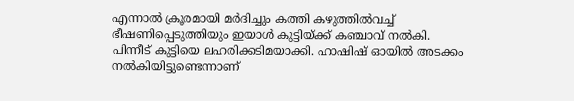എന്നാൽ ക്രൂരമായി മർദിച്ചും കത്തി കഴുത്തിൽവച്ച് ഭീഷണിപ്പെടുത്തിയും ഇയാൾ കുട്ടിയ്ക്ക് കഞ്ചാവ് നൽകി. പിന്നീട് കുട്ടിയെ ലഹരിക്കടിമയാക്കി. ഹാഷിഷ് ഓയിൽ അടക്കം നൽകിയിട്ടുണ്ടെന്നാണ്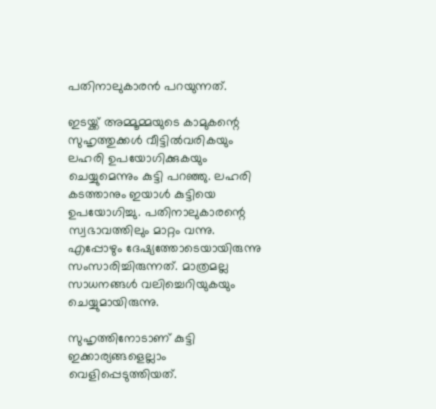പതിനാലുകാരൻ പറയുന്നത്.

ഇടയ്ക്ക് അമ്മൂമ്മയുടെ കാമുകന്റെ സുഹൃത്തുക്കൾ വീട്ടിൽവരികയും ലഹരി ഉപയോഗിക്കുകയും ചെയ്യുമെന്നും കുട്ടി പറഞ്ഞു. ലഹരി കടത്താനും ഇയാൾ കുട്ടിയെ ഉപയോഗിച്ചു. പതിനാലുകാരന്റെ സ്വഭാവത്തിലും മാറ്റം വന്നു. എപ്പോഴും ദേഷ്യത്തോടെയായിരുന്നു സംസാരിച്ചിരുന്നത്. മാത്രമല്ല സാധനങ്ങൾ വലിച്ചെറിയുകയും ചെയ്യുമായിരുന്നു.

സുഹൃത്തിനോടാണ് കുട്ടി ഇക്കാര്യങ്ങളെല്ലാം വെളിപ്പെടുത്തിയത്.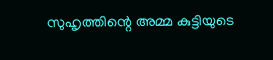സുഹൃത്തിന്റെ അമ്മ കുട്ടിയുടെ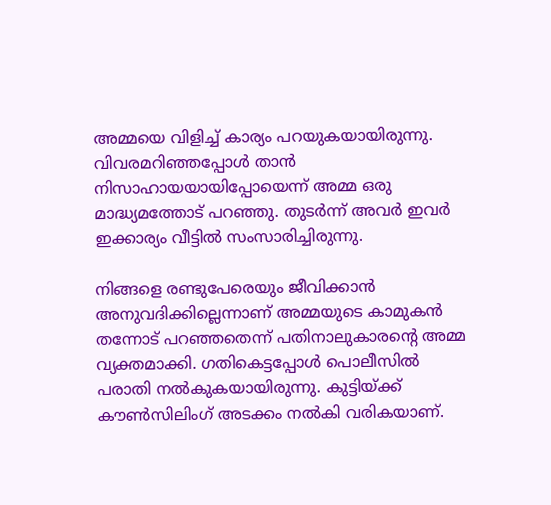അമ്മയെ വിളിച്ച് കാര്യം പറയുകയായിരുന്നു. വിവരമറിഞ്ഞപ്പോൾ താൻ നിസാഹായയായിപ്പോയെന്ന് അമ്മ ഒരു മാദ്ധ്യമത്തോട് പറഞ്ഞു. തുടർന്ന് അവർ ഇവർ ഇക്കാര്യം വീട്ടിൽ സംസാരിച്ചിരുന്നു.

നിങ്ങളെ രണ്ടുപേരെയും ജീവിക്കാൻ അനുവദിക്കില്ലെന്നാണ് അമ്മയുടെ കാമുകൻ തന്നോട് പറഞ്ഞതെന്ന് പതിനാലുകാരന്റെ അമ്മ വ്യക്തമാക്കി. ഗതികെട്ടപ്പോൾ പൊലീസിൽ പരാതി നൽകുകയായിരുന്നു. കുട്ടിയ്ക്ക് കൗൺസിലിംഗ് അടക്കം നൽകി വരികയാണ്.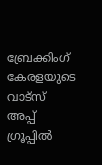ബ്രേക്കിംഗ് കേരളയുടെ വാട്സ് അപ്പ് ഗ്രൂപ്പിൽ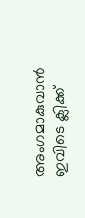അംഗമാകുവാൻ ഇവിടെ ക്ലിക്ക്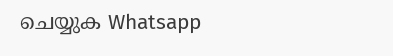ചെയ്യുക Whatsapp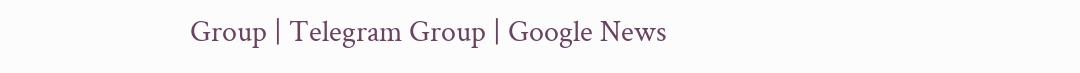Group | Telegram Group | Google News